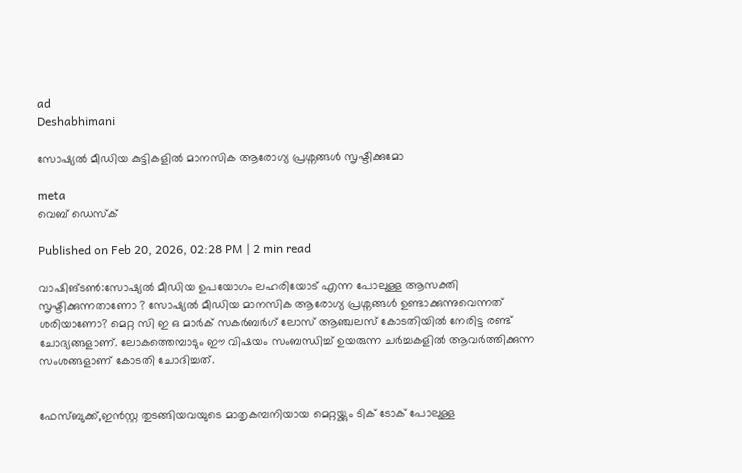ad
Deshabhimani

സോഷ്യൽ മീഡിയ കുട്ടികളിൽ മാനസിക ആരോഗ്യ പ്രശ്നങ്ങൾ സൃഷ്ടിക്കുമോ

meta
വെബ് ഡെസ്ക്

Published on Feb 20, 2026, 02:28 PM | 2 min read

വാഷിങ്ടൺ:സോഷ്യൽ മീഡിയ ഉപയോഗം ലഹരിയോട് എന്ന പോലുള്ള ആസക്തി സൃഷ്ടിക്കുന്നതാണോ ? സോഷ്യൽ മീഡിയ മാനസിക ആരോഗ്യ പ്രശ്നങ്ങൾ ഉണ്ടാക്കുന്നുവെന്നത് ശരിയാണോ? മെറ്റ സി ഇ ഒ മാര്‍ക് സകര്‍ബര്‍ഗ് ലോസ് ആഞ്ചലസ് കോടതിയിൽ നേരിട്ട രണ്ട് ചോദ്യങ്ങളാണ്. ലോകത്തെമ്പാടും ഈ വിഷയം സംബന്ധിച്ച് ഉയരുന്ന ചര്‍ച്ചകളിൽ ആവര്‍ത്തിക്കുന്ന സംശങ്ങളാണ് കോടതി ചോദിച്ചത്.


ഫേസ്ബുക്ക്,ഇൻസ്റ്റ തുടങ്ങിയവയുടെ മാതൃകമ്പനിയായ മെറ്റയ്ക്കും ടിക് ടോക് പോലുള്ള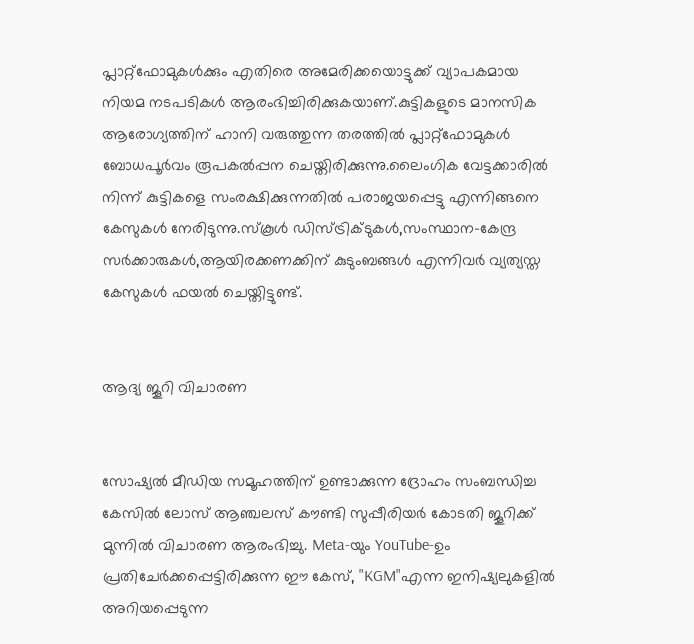പ്ലാറ്റ്ഫോമുകൾക്കും എതിരെ അമേരിക്കയൊട്ടുക്ക് വ്യാപകമായ നിയമ നടപടികൾ ആരംഭിച്ചിരിക്കുകയാണ്.കുട്ടികളുടെ മാനസിക ആരോഗ്യത്തിന് ഹാനി വരുത്തുന്ന തരത്തിൽ പ്ലാറ്റ്‌ഫോമുകൾ ബോധപൂർവം രൂപകൽപ്പന ചെയ്തിരിക്കുന്നു.ലൈംഗിക വേട്ടക്കാരിൽ നിന്ന് കുട്ടികളെ സംരക്ഷിക്കുന്നതിൽ പരാജയപ്പെട്ടു എന്നിങ്ങനെ കേസുകൾ നേരിടുന്നു.സ്കൂൾ ഡിസ്ട്രിക്ടുകൾ,സംസ്ഥാന-കേന്ദ്ര സർക്കാരുകൾ,ആയിരക്കണക്കിന് കുടുംബങ്ങൾ എന്നിവർ വ്യത്യസ്ത കേസുകൾ ഫയൽ ചെയ്തിട്ടുണ്ട്.


ആദ്യ ജൂറി വിചാരണ


സോഷ്യൽ മീഡിയ സമൂഹത്തിന് ഉണ്ടാക്കുന്ന ദ്രോഹം സംബന്ധിച്ച കേസിൽ ലോസ് ആഞ്ചലസ് കൗണ്ടി സുപ്പീരിയര്‍ കോടതി ജൂറിക്ക് മുന്നിൽ വിചാരണ ആരംഭിച്ചു. Meta-യും YouTube-ഉം പ്രതിചേർക്കപ്പെട്ടിരിക്കുന്ന ഈ കേസ്, "KGM"എന്ന ഇനിഷ്യലുകളിൽ അറിയപ്പെടുന്ന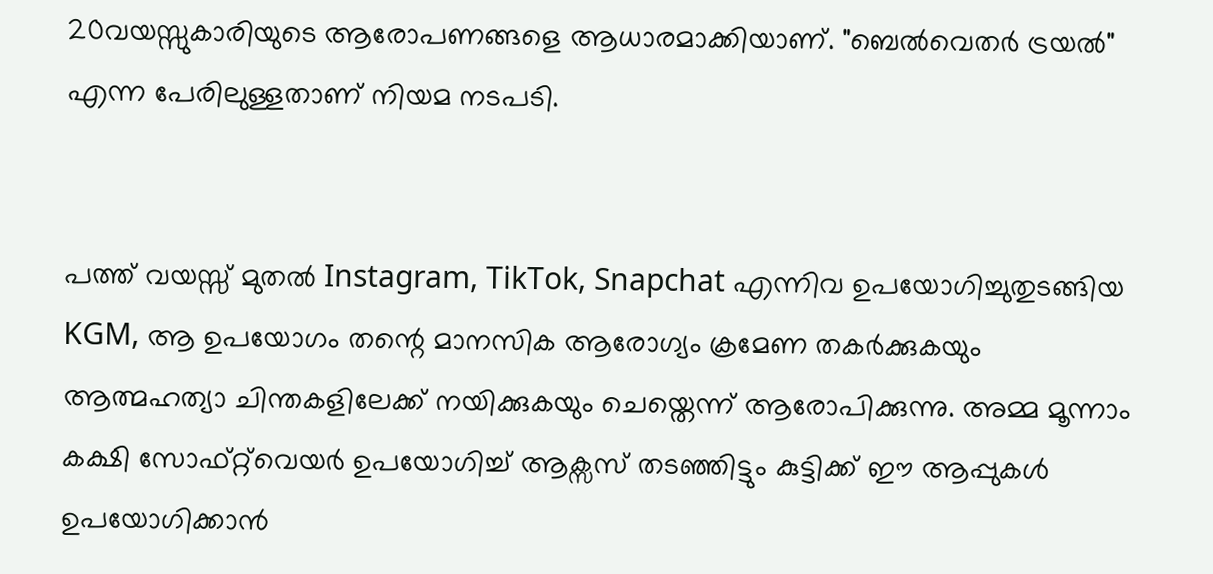20വയസ്സുകാരിയുടെ ആരോപണങ്ങളെ ആധാരമാക്കിയാണ്. "ബെൽവെതർ ട്രയൽ" എന്ന പേരിലുള്ളതാണ് നിയമ നടപടി.


പത്ത് വയസ്സ് മുതൽ Instagram, TikTok, Snapchat എന്നിവ ഉപയോഗിച്ചുതുടങ്ങിയ KGM, ആ ഉപയോഗം തന്റെ മാനസിക ആരോഗ്യം ക്രമേണ തകർക്കുകയും ആത്മഹത്യാ ചിന്തകളിലേക്ക് നയിക്കുകയും ചെയ്തെന്ന് ആരോപിക്കുന്നു. അമ്മ മൂന്നാം കക്ഷി സോഫ്‌റ്റ്‌വെയർ ഉപയോഗിച്ച് ആക്സസ് തടഞ്ഞിട്ടും കുട്ടിക്ക് ഈ ആപ്പുകൾ ഉപയോഗിക്കാൻ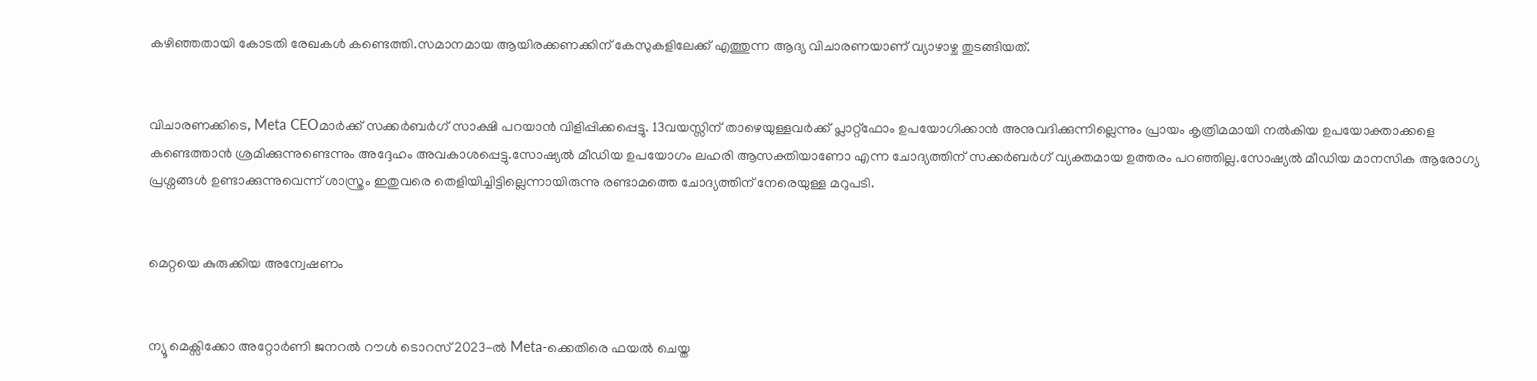കഴിഞ്ഞതായി കോടതി രേഖകൾ കണ്ടെത്തി.സമാനമായ ആയിരക്കണക്കിന് കേസുകളിലേക്ക് എത്തുന്ന ആദ്യ വിചാരണയാണ് വ്യാഴാഴ്ച തുടങ്ങിയത്.


വിചാരണക്കിടെ, Meta CEOമാർക്ക് സക്കർബർഗ് സാക്ഷി പറയാൻ വിളിപ്പിക്കപ്പെട്ടു. 13വയസ്സിന് താഴെയുള്ളവർക്ക് പ്ലാറ്റ്‌ഫോം ഉപയോഗിക്കാൻ അനുവദിക്കുന്നില്ലെന്നും പ്രായം കൃത്രിമമായി നൽകിയ ഉപയോക്താക്കളെ കണ്ടെത്താൻ ശ്രമിക്കുന്നുണ്ടെന്നും അദ്ദേഹം അവകാശപ്പെട്ടു.സോഷ്യൽ മീഡിയ ഉപയോഗം ലഹരി ആസക്തിയാണോ എന്ന ചോദ്യത്തിന് സക്കർബർഗ് വ്യക്തമായ ഉത്തരം പറഞ്ഞില്ല.സോഷ്യൽ മീഡിയ മാനസിക ആരോഗ്യ പ്രശ്നങ്ങൾ ഉണ്ടാക്കുന്നുവെന്ന് ശാസ്ത്രം ഇതുവരെ തെളിയിച്ചിട്ടില്ലെന്നായിരുന്നു രണ്ടാമത്തെ ചോദ്യത്തിന് നേരെയുള്ള മറുപടി.


മെറ്റയെ കുരുക്കിയ അന്വേഷണം


ന്യൂ മെക്സിക്കോ അറ്റോർണി ജനറൽ റൗൾ ടൊറസ് 2023-ൽ Meta-ക്കെതിരെ ഫയൽ ചെയ്ത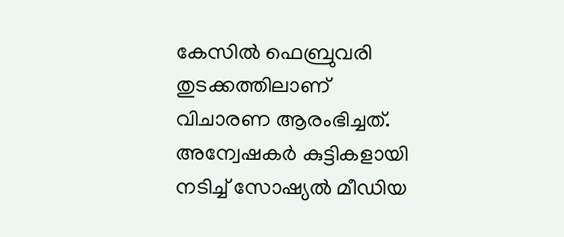കേസിൽ ഫെബ്രുവരി തുടക്കത്തിലാണ് വിചാരണ ആരംഭിച്ചത്. അന്വേഷകർ കുട്ടികളായി നടിച്ച് സോഷ്യൽ മീഡിയ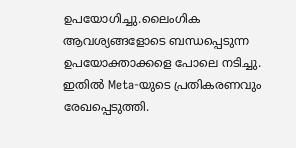ഉപയോഗിച്ചു.ലൈംഗിക ആവശ്യങ്ങളോടെ ബന്ധപ്പെടുന്ന ഉപയോക്താക്കളെ പോലെ നടിച്ചു. ഇതിൽ Meta-യുടെ പ്രതികരണവും രേഖപ്പെടുത്തി.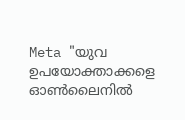Meta "യുവ ഉപയോക്താക്കളെ ഓൺലൈനിൽ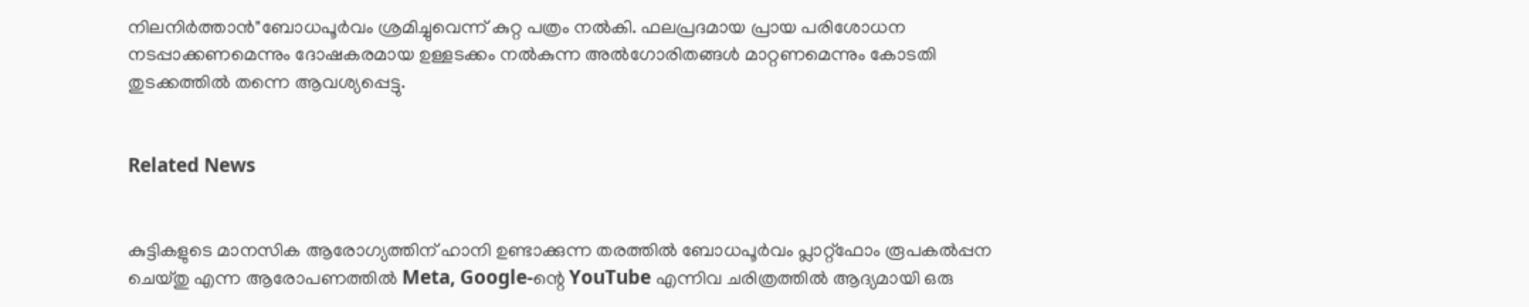നിലനിർത്താൻ"ബോധപൂർവം ശ്രമിച്ചുവെന്ന് കുറ്റ പത്രം നൽകി. ഫലപ്രദമായ പ്രായ പരിശോധന നടപ്പാക്കണമെന്നും ദോഷകരമായ ഉള്ളടക്കം നൽകുന്ന അൽഗോരിതങ്ങൾ മാറ്റണമെന്നും കോടതി തുടക്കത്തിൽ തന്നെ ആവശ്യപ്പെട്ടു.


Related News


കുട്ടികളുടെ മാനസിക ആരോഗ്യത്തിന് ഹാനി ഉണ്ടാക്കുന്ന തരത്തിൽ ബോധപൂർവം പ്ലാറ്റ്‌ഫോം രൂപകൽപ്പന ചെയ്തു എന്ന ആരോപണത്തിൽ Meta, Google-ന്റെ YouTube എന്നിവ ചരിത്രത്തിൽ ആദ്യമായി ഒരു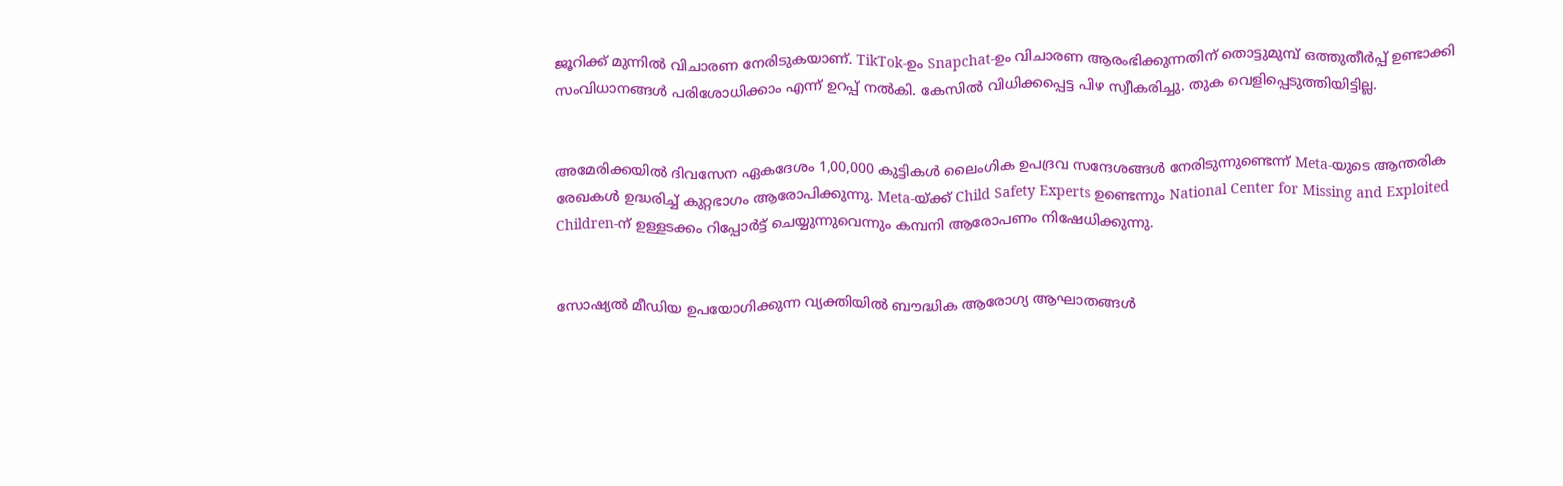ജൂറിക്ക് മുന്നിൽ വിചാരണ നേരിടുകയാണ്. TikTok-ഉം Snapchat-ഉം വിചാരണ ആരംഭിക്കുന്നതിന് തൊട്ടുമുമ്പ് ഒത്തുതീർപ്പ് ഉണ്ടാക്കി സംവിധാനങ്ങൾ പരിശോധിക്കാം എന്ന് ഉറപ്പ് നൽകി. കേസിൽ വിധിക്കപ്പെട്ട പിഴ സ്വീകരിച്ചു. തുക വെളിപ്പെടുത്തിയിട്ടില്ല.


അമേരിക്കയിൽ ദിവസേന ഏകദേശം 1,00,000 കുട്ടികൾ ലൈംഗിക ഉപദ്രവ സന്ദേശങ്ങൾ നേരിടുന്നുണ്ടെന്ന് Meta-യുടെ ആന്തരിക രേഖകൾ ഉദ്ധരിച്ച് കുറ്റഭാഗം ആരോപിക്കുന്നു. Meta-യ്ക്ക് Child Safety Experts ഉണ്ടെന്നും National Center for Missing and Exploited Children-ന് ഉള്ളടക്കം റിപ്പോർട്ട് ചെയ്യുന്നുവെന്നും കമ്പനി ആരോപണം നിഷേധിക്കുന്നു.


സോഷ്യൽ മീഡിയ ഉപയോഗിക്കുന്ന വ്യക്തിയിൽ ബൗദ്ധിക ആരോഗ്യ ആഘാതങ്ങൾ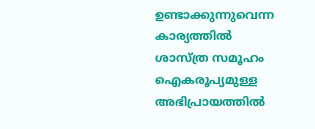ഉണ്ടാക്കുന്നുവെന്ന കാര്യത്തിൽ ശാസ്ത്ര സമൂഹം ഐകരൂപ്യമുള്ള അഭിപ്രായത്തിൽ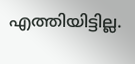എത്തിയിട്ടില്ല.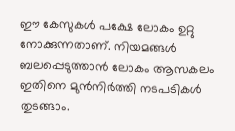ഈ കേസുകൾ പക്ഷേ ലോകം ഉറ്റു നോക്കുന്നതാണ്. നിയമങ്ങൾ ബലപ്പെടുത്താൻ ലോകം ആസകലം ഇതിനെ മുൻനി‍ര്‍ത്തി നടപടികൾ തുടങ്ങാം.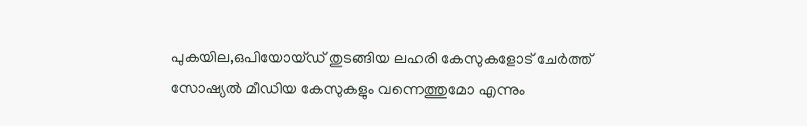പുകയില,ഒപിയോയ്ഡ് തുടങ്ങിയ ലഹരി കേസുകളോട് ചേര്‍ത്ത് സോഷ്യൽ മീഡിയ കേസുകളും വന്നെത്തുമോ എന്നും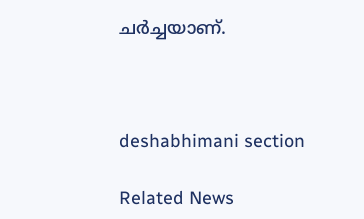ചര്‍ച്ചയാണ്.



deshabhimani section

Related News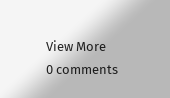View More
0 comments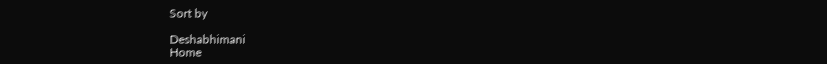Sort by

Deshabhimani
Home